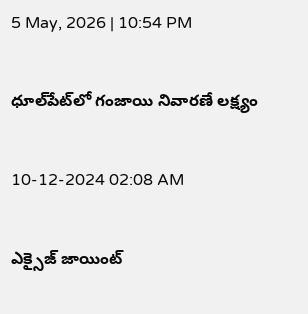5 May, 2026 | 10:54 PM

ధూల్‌పేట్‌లో గంజాయి నివారణే లక్ష్యం

10-12-2024 02:08 AM

ఎక్సైజ్ జాయింట్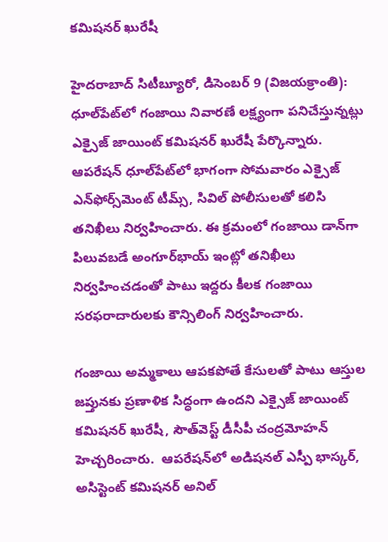కమిషనర్ ఖురేషీ

హైదరాబాద్ సిటీబ్యూరో, డిసెంబర్ 9 (విజయక్రాంతి): ధూల్‌పేట్‌లో గంజాయి నివారణే లక్ష్యంగా పనిచేస్తున్నట్లు ఎక్సైజ్ జాయింట్ కమిషనర్ ఖురేషీ పేర్కొన్నారు.  ఆపరేషన్ ధూల్‌పేట్‌లో భాగంగా సోమవారం ఎక్సైజ్ ఎన్‌ఫోర్స్‌మెంట్ టీమ్స్, సివిల్ పోలీసులతో కలిసి తనిఖీలు నిర్వహించారు. ఈ క్రమంలో గంజాయి డాన్‌గా పిలువబడే అంగూర్‌భాయ్ ఇంట్లో తనిఖీలు నిర్వహించడంతో పాటు ఇద్దరు కీలక గంజాయి సరఫరాదారులకు కౌన్సిలింగ్ నిర్వహించారు.

గంజాయి అమ్మకాలు ఆపకపోతే కేసులతో పాటు ఆస్తుల జప్తునకు ప్రణాళిక సిద్ధంగా ఉందని ఎక్సైజ్ జాయింట్ కమిషనర్ ఖురేషీ, సౌత్‌వెస్ట్ డీసీపీ చంద్రమోహన్ హెచ్చరించారు.  ఆపరేషన్‌లో అడిషనల్ ఎస్పీ భాస్కర్, అసిస్టెంట్ కమిషనర్ అనిల్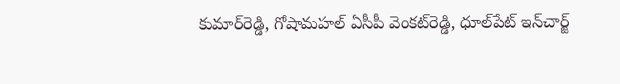కుమార్‌రెడ్డి, గోషామహల్ ఏసీపీ వెంకట్‌రెడ్డి, ధూల్‌పేట్ ఇన్‌చార్జ్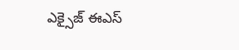ఎక్సైజ్ ఈఎస్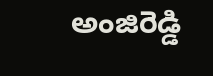అంజిరెడ్డి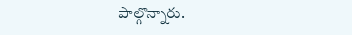పాల్గొన్నారు.